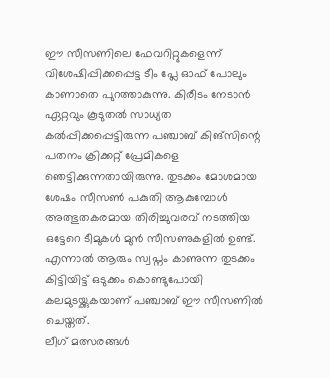ഈ സീസണിലെ ഫേവറിറ്റുകളെന്ന് വിശേഷിപ്പിക്കപ്പെട്ട ടീം പ്ലേ ഓഫ് പോലും കാണാതെ പുറത്താകുന്നു. കിരീടം നേടാൻ ഏറ്റവും കൂടുതൽ സാധ്യത കൽപ്പിക്കപ്പെട്ടിരുന്ന പഞ്ചാബ് കിങ്സിന്റെ പതനം ക്രിക്കറ്റ് പ്രേമികളെ ഞെട്ടിക്കുന്നതായിരുന്നു. തുടക്കം മോശമായ ശേഷം സീസൺ പകുതി ആകുമ്പോൾ അത്ഭുതകരമായ തിരിച്ചുവരവ് നടത്തിയ ഒട്ടേറെ ടീമുകൾ മുൻ സീസണുകളിൽ ഉണ്ട്. എന്നാൽ ആരും സ്വപ്നം കാണുന്ന തുടക്കം കിട്ടിയിട്ട് ഒടുക്കം കൊണ്ടുപോയി കലമുടയ്ക്കുകയാണ് പഞ്ചാബ് ഈ സീസണിൽ ചെയ്തത്.
ലീഗ് മത്സരങ്ങൾ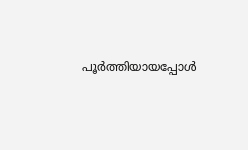പൂർത്തിയായപ്പോൾ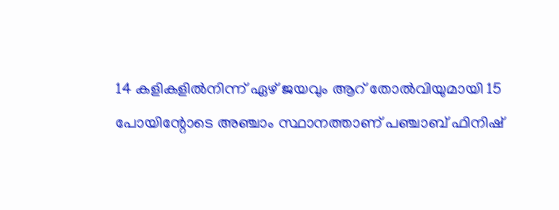14 കളികളിൽനിന്ന് ഏഴ് ജയവും ആറ് തോൽവിയുമായി 15 പോയിന്റോടെ അഞ്ചാം സ്ഥാനത്താണ് പഞ്ചാബ് ഫിനിഷ്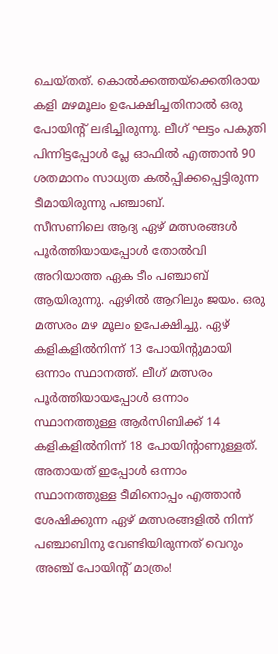ചെയ്തത്. കൊൽക്കത്തയ്ക്കെതിരായ കളി മഴമൂലം ഉപേക്ഷിച്ചതിനാൽ ഒരു പോയിന്റ് ലഭിച്ചിരുന്നു. ലീഗ് ഘട്ടം പകുതി പിന്നിട്ടപ്പോൾ പ്ലേ ഓഫിൽ എത്താൻ 90 ശതമാനം സാധ്യത കൽപ്പിക്കപ്പെട്ടിരുന്ന ടീമായിരുന്നു പഞ്ചാബ്.
സീസണിലെ ആദ്യ ഏഴ് മത്സരങ്ങൾ പൂർത്തിയായപ്പോൾ തോൽവി അറിയാത്ത ഏക ടീം പഞ്ചാബ് ആയിരുന്നു. ഏഴിൽ ആറിലും ജയം. ഒരു മത്സരം മഴ മൂലം ഉപേക്ഷിച്ചു. ഏഴ് കളികളിൽനിന്ന് 13 പോയിന്റുമായി ഒന്നാം സ്ഥാനത്ത്. ലീഗ് മത്സരം പൂർത്തിയായപ്പോൾ ഒന്നാം സ്ഥാനത്തുള്ള ആർസിബിക്ക് 14 കളികളിൽനിന്ന് 18 പോയിന്റാണുള്ളത്. അതായത് ഇപ്പോൾ ഒന്നാം സ്ഥാനത്തുള്ള ടീമിനൊപ്പം എത്താൻ ശേഷിക്കുന്ന ഏഴ് മത്സരങ്ങളിൽ നിന്ന് പഞ്ചാബിനു വേണ്ടിയിരുന്നത് വെറും അഞ്ച് പോയിന്റ് മാത്രം!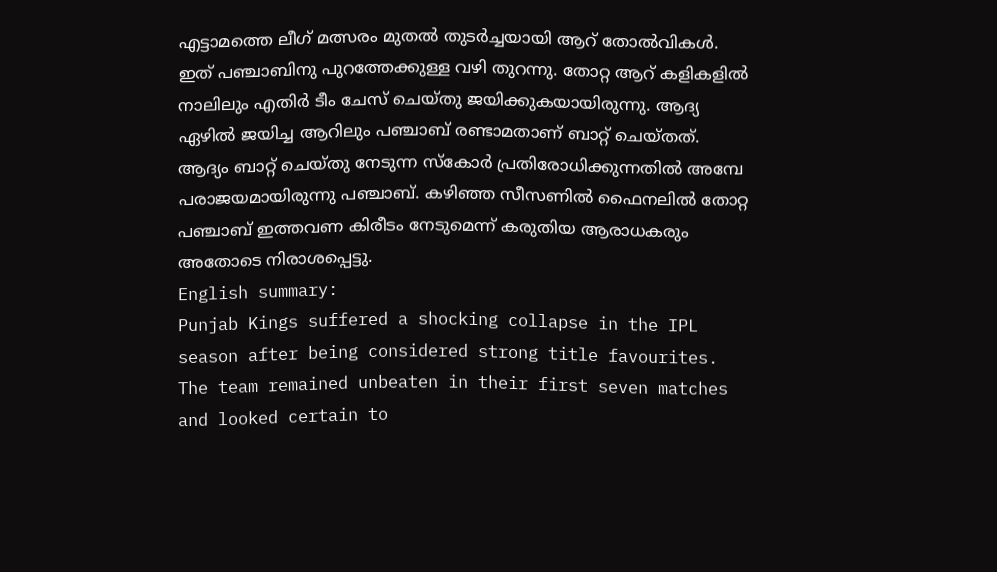എട്ടാമത്തെ ലീഗ് മത്സരം മുതൽ തുടർച്ചയായി ആറ് തോൽവികൾ. ഇത് പഞ്ചാബിനു പുറത്തേക്കുള്ള വഴി തുറന്നു. തോറ്റ ആറ് കളികളിൽ നാലിലും എതിർ ടീം ചേസ് ചെയ്തു ജയിക്കുകയായിരുന്നു. ആദ്യ ഏഴിൽ ജയിച്ച ആറിലും പഞ്ചാബ് രണ്ടാമതാണ് ബാറ്റ് ചെയ്തത്. ആദ്യം ബാറ്റ് ചെയ്തു നേടുന്ന സ്കോർ പ്രതിരോധിക്കുന്നതിൽ അമ്പേ പരാജയമായിരുന്നു പഞ്ചാബ്. കഴിഞ്ഞ സീസണിൽ ഫൈനലിൽ തോറ്റ പഞ്ചാബ് ഇത്തവണ കിരീടം നേടുമെന്ന് കരുതിയ ആരാധകരും അതോടെ നിരാശപ്പെട്ടു.
English summary:
Punjab Kings suffered a shocking collapse in the IPL season after being considered strong title favourites. The team remained unbeaten in their first seven matches and looked certain to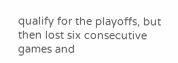qualify for the playoffs, but then lost six consecutive games and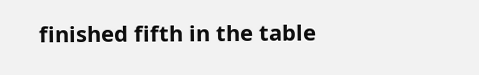finished fifth in the table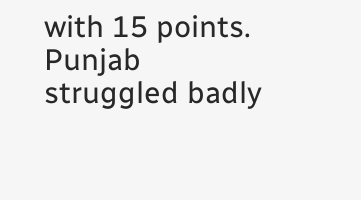with 15 points. Punjab struggled badly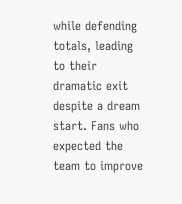while defending totals, leading to their dramatic exit despite a dream start. Fans who expected the team to improve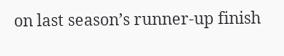on last season’s runner-up finish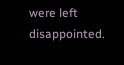were left disappointed.